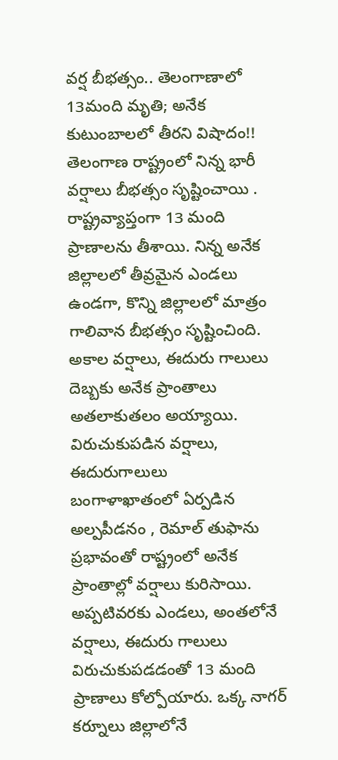వర్ష బీభత్సం.. తెలంగాణాలో 13మంది మృతి; అనేక కుటుంబాలలో తీరని విషాదం!!
తెలంగాణ రాష్ట్రంలో నిన్న భారీ వర్షాలు బీభత్సం సృష్టించాయి . రాష్ట్రవ్యాప్తంగా 13 మంది ప్రాణాలను తీశాయి. నిన్న అనేక జిల్లాలలో తీవ్రమైన ఎండలు ఉండగా, కొన్ని జిల్లాలలో మాత్రం గాలివాన బీభత్సం సృష్టించింది. అకాల వర్షాలు, ఈదురు గాలులు దెబ్బకు అనేక ప్రాంతాలు అతలాకుతలం అయ్యాయి.
విరుచుకుపడిన వర్షాలు, ఈదురుగాలులు
బంగాళాఖాతంలో ఏర్పడిన అల్పపీడనం , రెమాల్ తుఫాను ప్రభావంతో రాష్ట్రంలో అనేక ప్రాంతాల్లో వర్షాలు కురిసాయి. అప్పటివరకు ఎండలు, అంతలోనే వర్షాలు, ఈదురు గాలులు విరుచుకుపడడంతో 13 మంది ప్రాణాలు కోల్పోయారు. ఒక్క నాగర్ కర్నూలు జిల్లాలోనే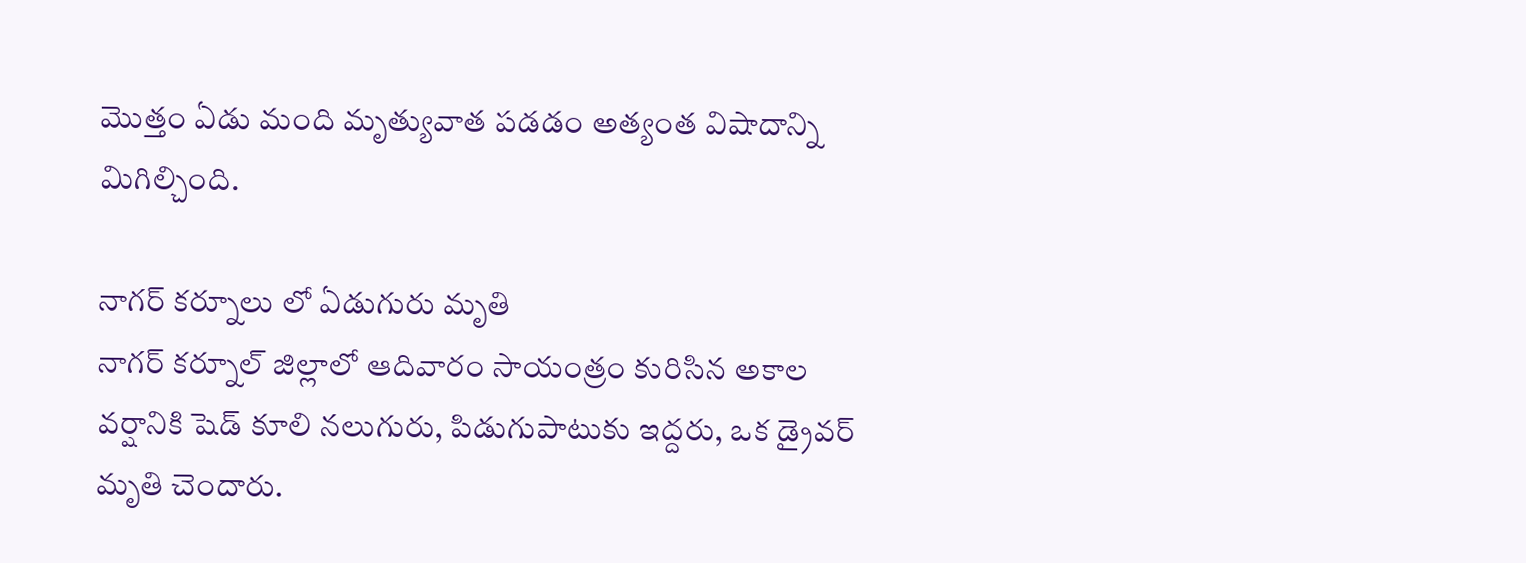మొత్తం ఏడు మంది మృత్యువాత పడడం అత్యంత విషాదాన్ని మిగిల్చింది.

నాగర్ కర్నూలు లో ఏడుగురు మృతి
నాగర్ కర్నూల్ జిల్లాలో ఆదివారం సాయంత్రం కురిసిన అకాల వర్షానికి షెడ్ కూలి నలుగురు, పిడుగుపాటుకు ఇద్దరు, ఒక డ్రైవర్ మృతి చెందారు.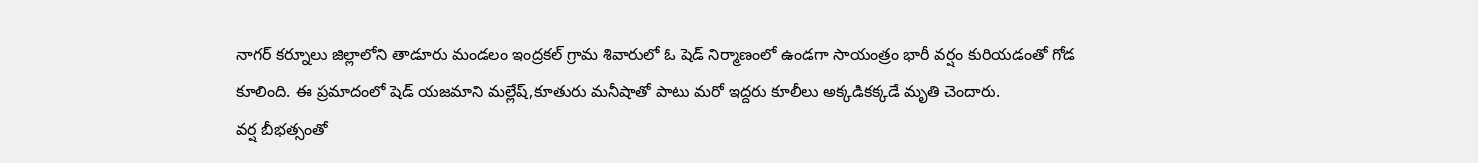నాగర్ కర్నూలు జిల్లాలోని తాడూరు మండలం ఇంద్రకల్ గ్రామ శివారులో ఓ షెడ్ నిర్మాణంలో ఉండగా సాయంత్రం భారీ వర్షం కురియడంతో గోడ కూలింది. ఈ ప్రమాదంలో షెడ్ యజమాని మల్లేష్,కూతురు మనీషాతో పాటు మరో ఇద్దరు కూలీలు అక్కడికక్కడే మృతి చెందారు.
వర్ష బీభత్సంతో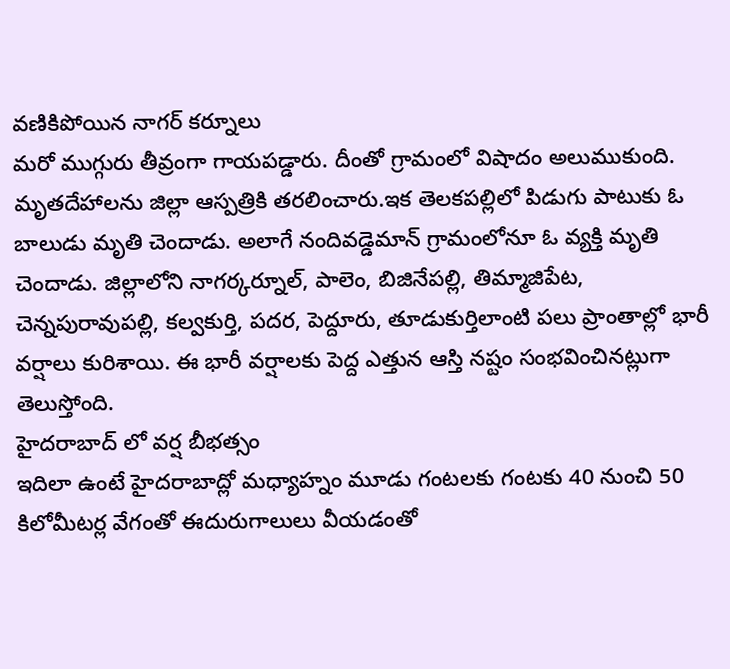వణికిపోయిన నాగర్ కర్నూలు
మరో ముగ్గురు తీవ్రంగా గాయపడ్డారు. దీంతో గ్రామంలో విషాదం అలుముకుంది. మృతదేహాలను జిల్లా ఆస్పత్రికి తరలించారు.ఇక తెలకపల్లిలో పిడుగు పాటుకు ఓ బాలుడు మృతి చెందాడు. అలాగే నందివడ్డెమాన్ గ్రామంలోనూ ఓ వ్యక్తి మృతి చెందాడు. జిల్లాలోని నాగర్కర్నూల్, పాలెం, బిజినేపల్లి, తిమ్మాజిపేట, చెన్నపురావుపల్లి, కల్వకుర్తి, పదర, పెద్దూరు, తూడుకుర్తిలాంటి పలు ప్రాంతాల్లో భారీ వర్షాలు కురిశాయి. ఈ భారీ వర్షాలకు పెద్ద ఎత్తున ఆస్తి నష్టం సంభవించినట్లుగా తెలుస్తోంది.
హైదరాబాద్ లో వర్ష బీభత్సం
ఇదిలా ఉంటే హైదరాబాద్లో మధ్యాహ్నం మూడు గంటలకు గంటకు 40 నుంచి 50 కిలోమీటర్ల వేగంతో ఈదురుగాలులు వీయడంతో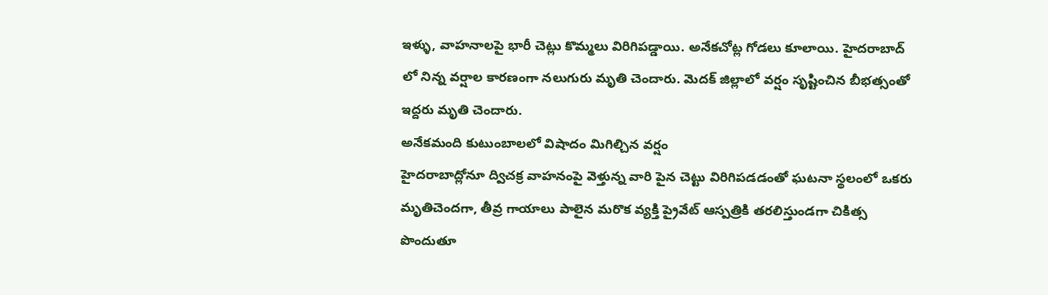ఇళ్ళు, వాహనాలపై భారీ చెట్లు కొమ్మలు విరిగిపడ్డాయి. అనేకచోట్ల గోడలు కూలాయి. హైదరాబాద్ లో నిన్న వర్షాల కారణంగా నలుగురు మృతి చెందారు. మెదక్ జిల్లాలో వర్షం సృష్టించిన బీభత్సంతో ఇద్దరు మృతి చెందారు.
అనేకమంది కుటుంబాలలో విషాదం మిగిల్చిన వర్షం
హైదరాబాద్లోనూ ద్విచక్ర వాహనంపై వెళ్తున్న వారి పైన చెట్టు విరిగిపడడంతో ఘటనా స్థలంలో ఒకరు మృతిచెందగా, తీవ్ర గాయాలు పాలైన మరొక వ్యక్తి ప్రైవేట్ ఆస్పత్రికి తరలిస్తుండగా చికిత్స పొందుతూ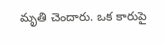మృతి చెందారు. ఒక కారుపై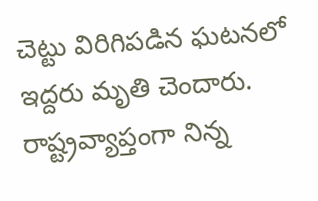చెట్టు విరిగిపడిన ఘటనలో ఇద్దరు మృతి చెందారు. రాష్ట్రవ్యాప్తంగా నిన్న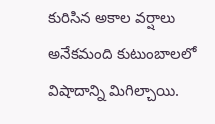కురిసిన అకాల వర్షాలు అనేకమంది కుటుంబాలలో విషాదాన్ని మిగిల్చాయి.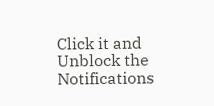Click it and Unblock the Notifications